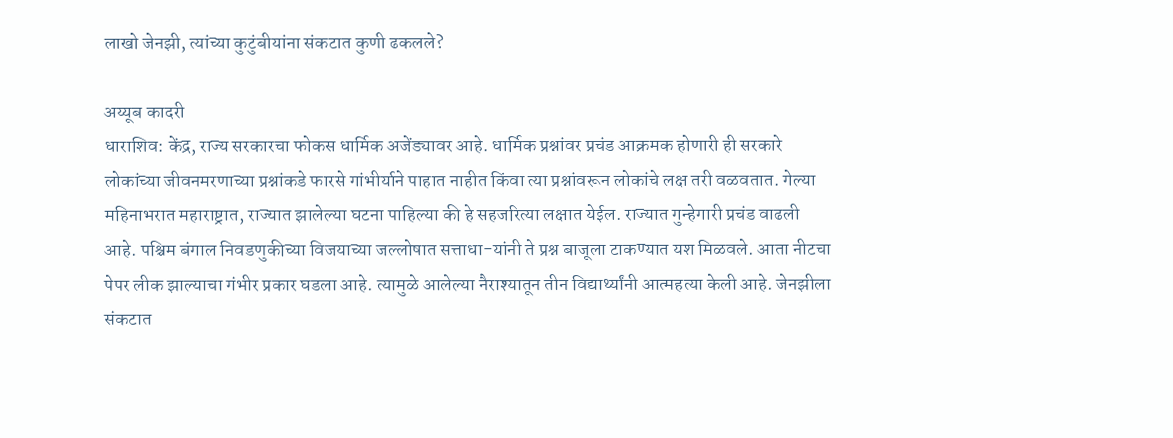लाखो जेनझी, त्यांच्या कुटुंबीयांना संकटात कुणी ढकलले?

अय्यूब कादरी
धाराशिव: केंद्र, राज्य सरकारचा फोकस धार्मिक अजेंड्यावर आहे. धार्मिक प्रश्नांवर प्रचंड आक्रमक होणारी ही सरकारे लोकांच्या जीवनमरणाच्या प्रश्नांकडे फारसे गांभीर्याने पाहात नाहीत किंवा त्या प्रश्नांवरून लोकांचे लक्ष तरी वळवतात. गेल्या महिनाभरात महाराष्ट्रात, राज्यात झालेल्या घटना पाहिल्या की हे सहजरित्या लक्षात येईल. राज्यात गुन्हेगारी प्रचंड वाढली आहे. पश्चिम बंगाल निवडणुकीच्या विजयाच्या जल्लोषात सत्ताधा-यांनी ते प्रश्न बाजूला टाकण्यात यश मिळवले. आता नीटचा पेपर लीक झाल्याचा गंभीर प्रकार घडला आहे. त्यामुळे आलेल्या नैराश्यातून तीन विद्यार्थ्यांनी आत्महत्या केली आहे. जेनझीला संकटात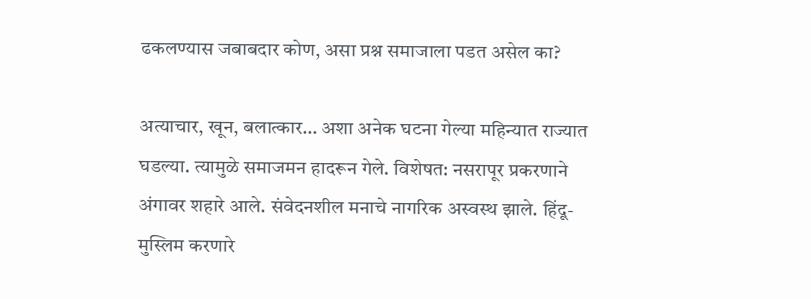ढकलण्यास जबाबदार कोण, असा प्रश्न समाजाला पडत असेल का?

अत्याचार, खून, बलात्कार… अशा अनेक घटना गेल्या महिन्यात राज्यात घडल्या. त्यामुळे समाजमन हादरून गेले. विशेषत: नसरापूर प्रकरणाने अंगावर शहारे आले. संवेदनशील मनाचे नागरिक अस्वस्थ झाले. हिंदू-मुस्लिम करणारे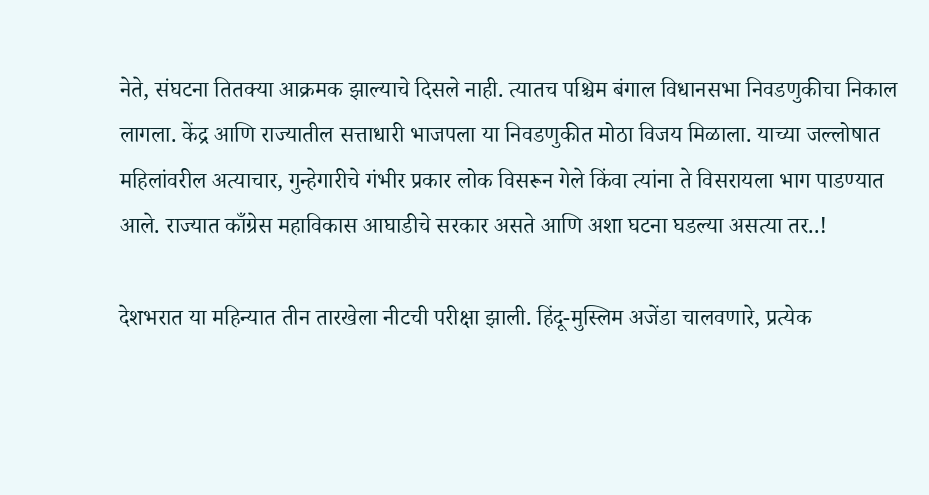नेते, संघटना तितक्या आक्रमक झाल्याचे दिसले नाही. त्यातच पश्चिम बंगाल विधानसभा निवडणुकीचा निकाल लागला. केंद्र आणि राज्यातील सत्ताधारी भाजपला या निवडणुकीत मोठा विजय मिळाला. याच्या जल्लोषात महिलांवरील अत्याचार, गुन्हेगारीचे गंभीर प्रकार लोक विसरून गेले किंवा त्यांना ते विसरायला भाग पाडण्यात आले. राज्यात काँग्रेस महाविकास आघाडीचे सरकार असते आणि अशा घटना घडल्या असत्या तर..!

देशभरात या महिन्यात तीन तारखेला नीटची परीक्षा झाली. हिंदू-मुस्लिम अजेंडा चालवणारे, प्रत्येक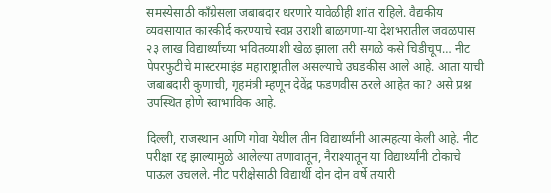समस्येसाठी काँग्रेसला जबाबदार धरणारे यावेळीही शांत राहिले. वैद्यकीय व्यवसायात कारकीर्द करण्याचे स्वप्न उराशी बाळगणा-या देशभरातील जवळपास २३ लाख विद्यार्थ्यांच्या भवितव्याशी खेळ झाला तरी सगळे कसे चिडीचूप… नीट पेपरफुटीचे मास्टरमाइंड महाराष्ट्रातील असल्याचे उघडकीस आले आहे. आता याची जबाबदारी कुणाची, गृहमंत्री म्हणून देवेंद्र फडणवीस ठरले आहेत का? असे प्रश्न उपस्थित होणे स्वाभाविक आहे.

दिल्ली, राजस्थान आणि गोवा येथील तीन विद्यार्थ्यांनी आत्महत्या केली आहे. नीट परीक्षा रद्द झाल्यामुळे आलेल्या तणावातून, नैराश्यातून या विद्यार्थ्यांनी टोकाचे पाऊल उचलले. नीट परीक्षेसाठी विद्यार्थी दोन दोन वर्षे तयारी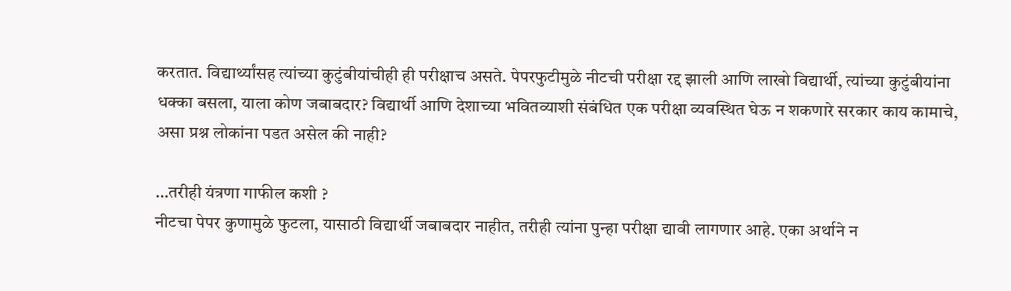करतात. विद्यार्थ्यांसह त्यांच्या कुटुंबीयांचीही ही परीक्षाच असते. पेपरफुटीमुळे नीटची परीक्षा रद्द झाली आणि लाखो विद्यार्थी, त्यांच्या कुटुंबीयांना धक्का बसला, याला कोण जबाबदार? विद्यार्थी आणि देशाच्या भवितव्याशी संबंधित एक परीक्षा व्यवस्थित घेऊ न शकणारे सरकार काय कामाचे, असा प्रश्न लोकांना पडत असेल की नाही?

…तरीही यंत्रणा गाफील कशी ?
नीटचा पेपर कुणामुळे फुटला, यासाठी विद्यार्थी जबाबदार नाहीत, तरीही त्यांना पुन्हा परीक्षा द्यावी लागणार आहे. एका अर्थाने न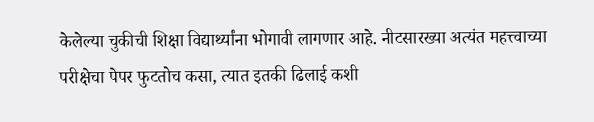केलेल्या चुकीची शिक्षा विद्यार्थ्यांना भोगावी लागणार आहे. नीटसारख्या अत्यंत महत्त्वाच्या परीक्षेचा पेपर फुटतोच कसा, त्यात इतकी ढिलाई कशी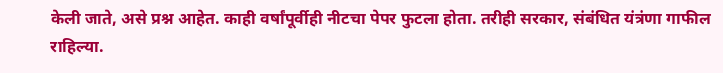केली जाते, असे प्रश्न आहेत. काही वर्षांपूर्वीही नीटचा पेपर फुटला होता. तरीही सरकार, संबंधित यंत्रंणा गाफील राहिल्या.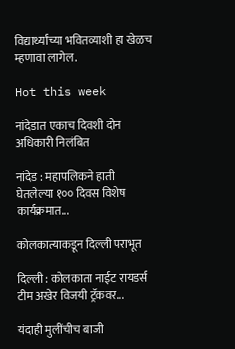विद्यार्थ्यांच्या भवितव्याशी हा खेळच म्हणावा लागेल.

Hot this week

नांदेडात एकाच दिवशी दोन अधिकारी निलंबित

नांदेड : महापलिकने हाती घेतलेल्या १०० दिवस विशेष कार्यक्रमात...

कोलकात्याकडून दिल्ली पराभूत

दिल्ली : कोलकाता नाईट रायडर्स टीम अखेर विजयी ट्रॅकवर...

यंदाही मुलींचीच बाजी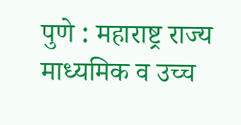पुणे : महाराष्ट्र राज्य माध्यमिक व उच्च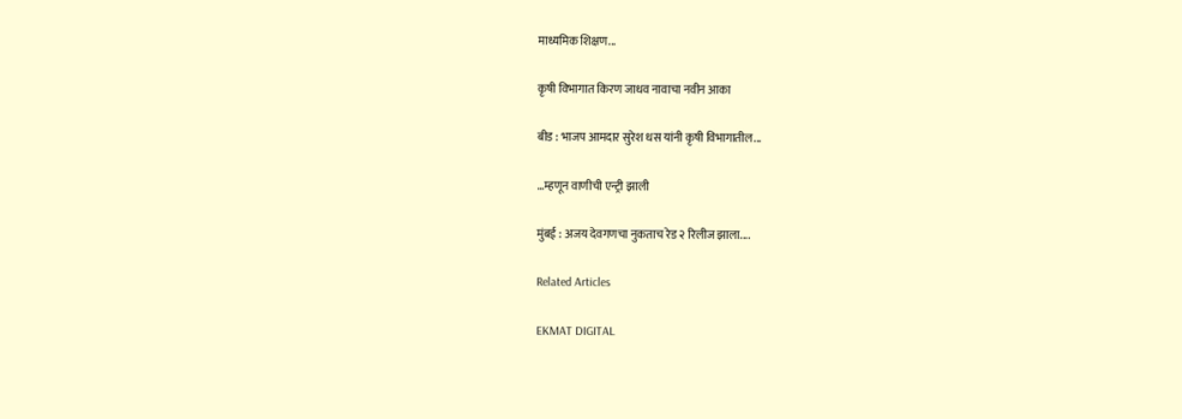माध्यमिक शिक्षण...

कृषी विभागात किरण जाधव नावाचा नवीन आका

बीड : भाजप आमदार सुरेश धस यांनी कृषी विभागातील...

…म्हणून वाणीची एन्ट्री झाली

मुंबई : अजय देवगणचा नुकताच रेड २ रिलीज झाला....

Related Articles

EKMAT DIGITAL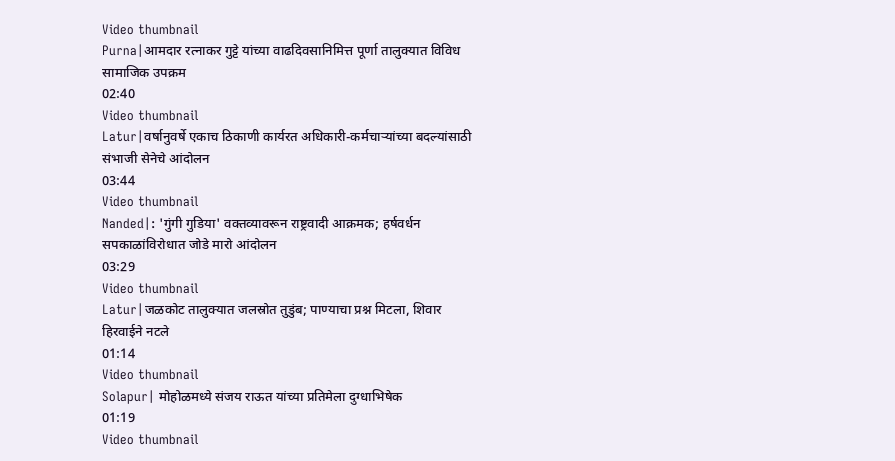Video thumbnail
Purna|आमदार रत्नाकर गुट्टे यांच्या वाढदिवसानिमित्त पूर्णा तालुक्यात विविध सामाजिक उपक्रम
02:40
Video thumbnail
Latur|वर्षानुवर्षे एकाच ठिकाणी कार्यरत अधिकारी-कर्मचाऱ्यांच्या बदल्यांसाठी संभाजी सेनेचे आंदोलन
03:44
Video thumbnail
Nanded|: 'गुंगी गुडिया' वक्तव्यावरून राष्ट्रवादी आक्रमक; हर्षवर्धन सपकाळांविरोधात जोडे मारो आंदोलन
03:29
Video thumbnail
Latur|जळकोट तालुक्यात जलस्रोत तुडुंब; पाण्याचा प्रश्न मिटला, शिवार हिरवाईने नटले
01:14
Video thumbnail
Solapur| मोहोळमध्ये संजय राऊत यांच्या प्रतिमेला दुग्धाभिषेक
01:19
Video thumbnail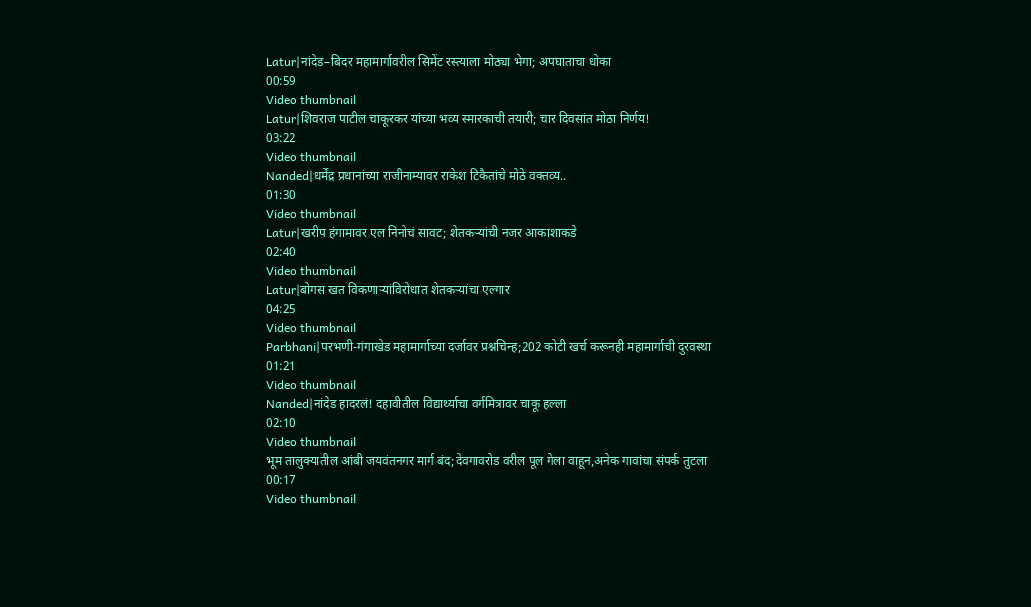Latur|नांदेड–बिदर महामार्गावरील सिमेंट रस्त्याला मोठ्या भेगा; अपघाताचा धोका
00:59
Video thumbnail
Latur|शिवराज पाटील चाकूरकर यांच्या भव्य स्मारकाची तयारी; चार दिवसांत मोठा निर्णय!
03:22
Video thumbnail
Nanded|धर्मेंद्र प्रधानांच्या राजीनाम्यावर राकेश टिकैतांचे मोठे वक्तव्य..
01:30
Video thumbnail
Latur|खरीप हंगामावर एल निनोचं सावट; शेतकऱ्यांची नजर आकाशाकडे
02:40
Video thumbnail
Latur|बोगस खत विकणाऱ्यांविरोधात शेतकऱ्यांचा एल्गार
04:25
Video thumbnail
Parbhani|परभणी-गंगाखेड महामार्गाच्या दर्जावर प्रश्नचिन्ह;202 कोटी खर्च करूनही महामार्गाची दुरवस्था
01:21
Video thumbnail
Nanded|नांदेड हादरलं! दहावीतील विद्यार्थ्याचा वर्गमित्रावर चाकू हल्ला
02:10
Video thumbnail
भूम तालुक्यातील आंबी जयवंतनगर मार्ग बंद;देवगावरोड वरील पूल गेला वाहून,अनेक गावांचा संपर्क तुटला
00:17
Video thumbnail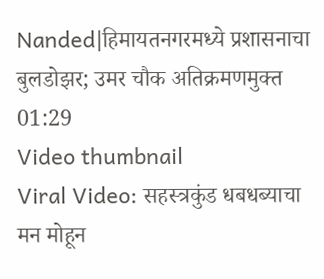Nanded|हिमायतनगरमध्ये प्रशासनाचा बुलडोझर; उमर चौक अतिक्रमणमुक्त
01:29
Video thumbnail
Viral Video: सहस्त्रकुंड धबधब्याचा मन मोहून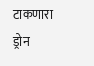टाकणारा ड्रोन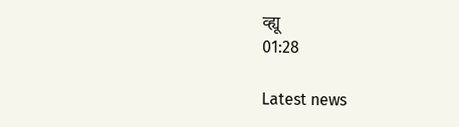व्ह्यू
01:28

Latest news